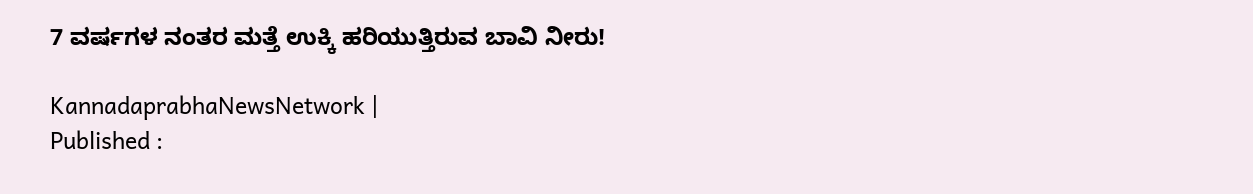7 ವರ್ಷಗಳ ನಂತರ ಮತ್ತೆ ಉಕ್ಕಿ ಹರಿಯುತ್ತಿರುವ ಬಾವಿ ನೀರು!

KannadaprabhaNewsNetwork |
Published :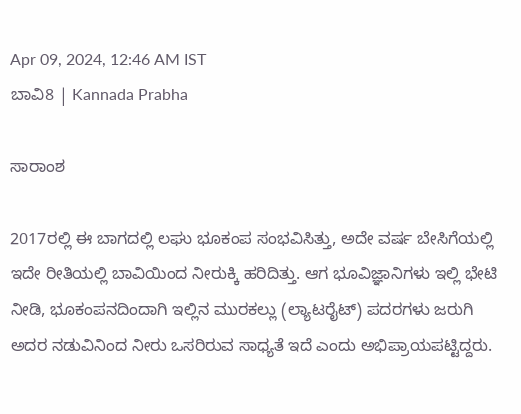Apr 09, 2024, 12:46 AM IST
ಬಾವಿ8 | Kannada Prabha

ಸಾರಾಂಶ

2017ರಲ್ಲಿ ಈ ಬಾಗದಲ್ಲಿ ಲಘು ಭೂಕಂಪ ಸಂಭವಿಸಿತ್ತು, ಅದೇ ವರ್ಷ ಬೇಸಿಗೆಯಲ್ಲಿ ಇದೇ ರೀತಿಯಲ್ಲಿ ಬಾವಿಯಿಂದ ನೀರುಕ್ಕಿ ಹರಿದಿತ್ತು. ಆಗ ಭೂವಿಜ್ಞಾನಿಗಳು ಇಲ್ಲಿ ಭೇಟಿ ನೀಡಿ, ಭೂಕಂಪನದಿಂದಾಗಿ ಇಲ್ಲಿನ ಮುರಕಲ್ಲು (ಲ್ಯಾಟರೈಟ್) ಪದರಗಳು ಜರುಗಿ ಅದರ ನಡುವಿನಿಂದ ನೀರು ಒಸರಿರುವ ಸಾಧ್ಯತೆ ಇದೆ ಎಂದು ಅಭಿಪ್ರಾಯಪಟ್ಟಿದ್ದರು.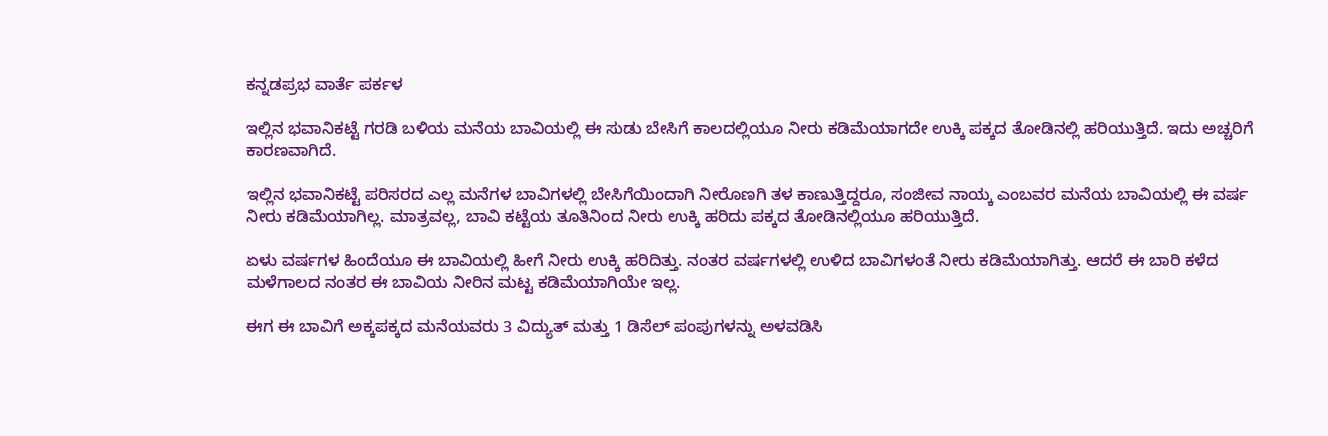ಕನ್ನಡಪ್ರಭ ವಾರ್ತೆ ಪರ್ಕಳ

ಇಲ್ಲಿನ ಭವಾನಿಕಟ್ಟೆ ಗರಡಿ ಬಳಿಯ ಮನೆಯ ಬಾವಿಯಲ್ಲಿ ಈ ಸುಡು ಬೇಸಿಗೆ ಕಾಲದಲ್ಲಿಯೂ ನೀರು ಕಡಿಮೆಯಾಗದೇ ಉಕ್ಕಿ ಪಕ್ಕದ ತೋಡಿನಲ್ಲಿ ಹರಿಯುತ್ತಿದೆ. ಇದು ಅಚ್ಚರಿಗೆ ಕಾರಣವಾಗಿದೆ.

ಇಲ್ಲಿನ ಭವಾನಿಕಟ್ಟೆ ಪರಿಸರದ ಎಲ್ಲ ಮನೆಗಳ ಬಾವಿಗಳಲ್ಲಿ ಬೇಸಿಗೆಯಿಂದಾಗಿ ನೀರೊಣಗಿ ತಳ ಕಾಣುತ್ತಿದ್ದರೂ, ಸಂಜೀವ ನಾಯ್ಕ ಎಂಬವರ ಮನೆಯ ಬಾವಿಯಲ್ಲಿ ಈ ವರ್ಷ ನೀರು ಕಡಿಮೆಯಾಗಿಲ್ಲ. ಮಾತ್ರವಲ್ಲ, ಬಾವಿ ಕಟ್ಟೆಯ ತೂತಿನಿಂದ ನೀರು ಉಕ್ಕಿ ಹರಿದು ಪಕ್ಕದ ತೋಡಿನಲ್ಲಿಯೂ ಹರಿಯುತ್ತಿದೆ.

ಏಳು ವರ್ಷಗಳ ಹಿಂದೆಯೂ ಈ ಬಾವಿಯಲ್ಲಿ ಹೀಗೆ ನೀರು ಉಕ್ಕಿ ಹರಿದಿತ್ತು. ನಂತರ ವರ್ಷಗಳಲ್ಲಿ ಉಳಿದ ಬಾವಿಗಳಂತೆ ನೀರು ಕಡಿಮೆಯಾಗಿತ್ತು. ಆದರೆ ಈ ಬಾರಿ ಕಳೆದ ಮಳೆಗಾಲದ ನಂತರ ಈ ಬಾವಿಯ ನೀರಿನ ಮಟ್ಟ ಕಡಿಮೆಯಾಗಿಯೇ ಇಲ್ಲ.

ಈಗ ಈ ಬಾವಿಗೆ ಅಕ್ಕಪಕ್ಕದ ಮನೆಯವರು 3 ವಿದ್ಯುತ್ ಮತ್ತು 1 ಡಿಸೆಲ್ ಪಂಪುಗಳನ್ನು ಅಳ‍ವಡಿಸಿ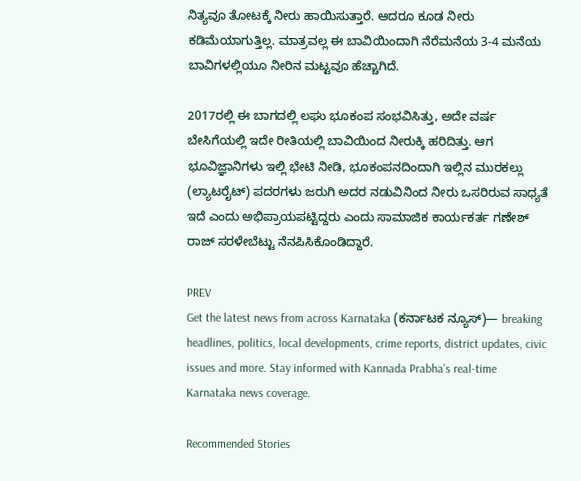ನಿತ್ಯವೂ ತೋಟಕ್ಕೆ ನೀರು ಹಾಯಿಸುತ್ತಾರೆ. ಆದರೂ ಕೂಡ ನೀರು ಕಡಿಮೆಯಾಗುತ್ತಿಲ್ಲ. ಮಾತ್ರವಲ್ಲ ಈ ಬಾವಿಯಿಂದಾಗಿ ನೆರೆಮನೆಯ 3-4 ಮನೆಯ ಬಾವಿಗಳಲ್ಲಿಯೂ ನೀರಿನ ಮಟ್ಟವೂ ಹೆಚ್ಚಾಗಿದೆ.

2017ರಲ್ಲಿ ಈ ಬಾಗದಲ್ಲಿ ಲಘು ಭೂಕಂಪ ಸಂಭವಿಸಿತ್ತು, ಅದೇ ವರ್ಷ ಬೇಸಿಗೆಯಲ್ಲಿ ಇದೇ ರೀತಿಯಲ್ಲಿ ಬಾವಿಯಿಂದ ನೀರುಕ್ಕಿ ಹರಿದಿತ್ತು. ಆಗ ಭೂವಿಜ್ಞಾನಿಗಳು ಇಲ್ಲಿ ಭೇಟಿ ನೀಡಿ, ಭೂಕಂಪನದಿಂದಾಗಿ ಇಲ್ಲಿನ ಮುರಕಲ್ಲು (ಲ್ಯಾಟರೈಟ್) ಪದರಗಳು ಜರುಗಿ ಅದರ ನಡುವಿನಿಂದ ನೀರು ಒಸರಿರುವ ಸಾಧ್ಯತೆ ಇದೆ ಎಂದು ಅಭಿಪ್ರಾಯಪಟ್ಟಿದ್ದರು ಎಂದು ಸಾಮಾಜಿಕ ಕಾರ್ಯಕರ್ತ ಗಣೇಶ್ ರಾಜ್ ಸರಳೇಬೆಟ್ಟು ನೆನಪಿಸಿಕೊಂಡಿದ್ದಾರೆ.

PREV
Get the latest news from across Karnataka (ಕರ್ನಾಟಕ ನ್ಯೂಸ್)— breaking headlines, politics, local developments, crime reports, district updates, civic issues and more. Stay informed with Kannada Prabha’s real‑time Karnataka news coverage.

Recommended Stories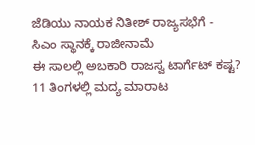ಜೆಡಿಯು ನಾಯಕ ನಿತೀಶ್‌ ರಾಜ್ಯಸಭೆಗೆ - ಸಿಎಂ ಸ್ಥಾನಕ್ಕೆ ರಾಜೀನಾಮೆ
ಈ ಸಾಲಲ್ಲಿ ಅಬಕಾರಿ ರಾಜಸ್ವ ಟಾರ್ಗೆಟ್‌ ಕಷ್ಟ? 11 ತಿಂಗಳಲ್ಲಿ ಮದ್ಯ ಮಾರಾಟ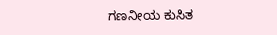ಗಣನೀಯ ಕುಸಿತ